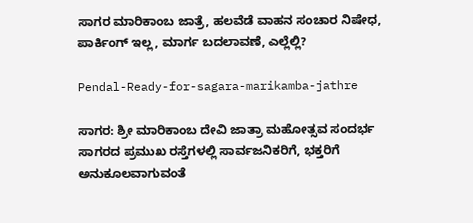ಸಾಗರ ಮಾರಿಕಾಂಬ ಜಾತ್ರೆ, ಹಲವೆಡೆ ವಾಹನ ಸಂಚಾರ ನಿಷೇಧ, ಪಾರ್ಕಿಂಗ್‌ ಇಲ್ಲ, ಮಾರ್ಗ ಬದಲಾವಣೆ, ಎಲ್ಲೆಲ್ಲಿ?

Pendal-Ready-for-sagara-marikamba-jathre

ಸಾಗರ: ಶ್ರೀ ಮಾರಿಕಾಂಬ ದೇವಿ ಜಾತ್ರಾ ಮಹೋತ್ಸವ ಸಂದರ್ಭ ಸಾಗರದ ಪ್ರಮುಖ ರಸ್ತೆಗಳಲ್ಲಿ ಸಾರ್ವಜನಿಕರಿಗೆ, ಭಕ್ತರಿಗೆ ಅನುಕೂಲವಾಗುವಂತೆ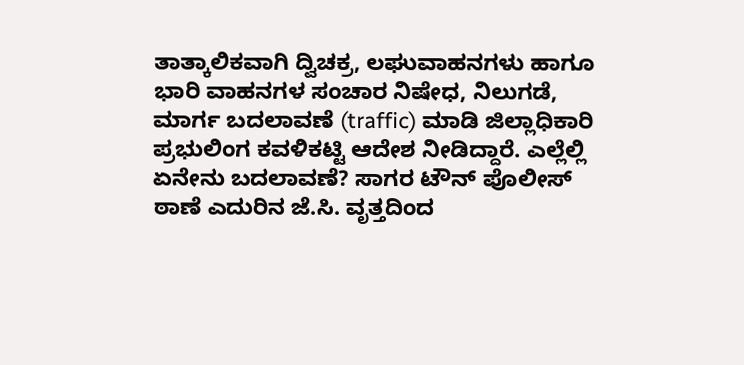ತಾತ್ಕಾಲಿಕವಾಗಿ ದ್ವಿಚಕ್ರ, ಲಘುವಾಹನಗಳು ಹಾಗೂ ಭಾರಿ ವಾಹನಗಳ ಸಂಚಾರ ನಿಷೇಧ, ನಿಲುಗಡೆ, ಮಾರ್ಗ ಬದಲಾವಣೆ (traffic) ಮಾಡಿ ಜಿಲ್ಲಾಧಿಕಾರಿ ಪ್ರಭುಲಿಂಗ ಕವಳಿಕಟ್ಟಿ ಆದೇಶ ನೀಡಿದ್ದಾರೆ. ಎಲ್ಲೆಲ್ಲಿ ಏನೇನು ಬದಲಾವಣೆ? ಸಾಗರ ಟೌನ್ ಪೊಲೀಸ್ ಠಾಣೆ ಎದುರಿನ ಜೆ.ಸಿ. ವೃತ್ತದಿಂದ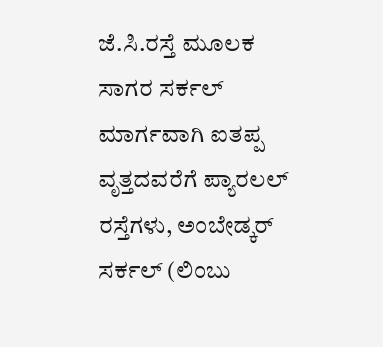ಜೆ.ಸಿ.ರಸ್ತೆ ಮೂಲಕ ಸಾಗರ ಸರ್ಕಲ್ ಮಾರ್ಗವಾಗಿ ಐತಪ್ಪ ವೃತ್ತದವರೆಗೆ ಪ್ಯಾರಲಲ್ ರಸ್ತೆಗಳು, ಅಂಬೇಡ್ಕರ್ ಸರ್ಕಲ್ (ಲಿಂಬು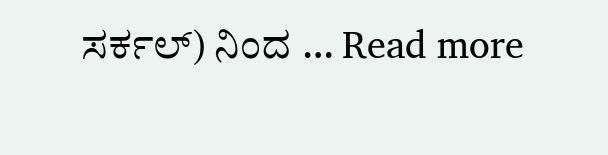ಸರ್ಕಲ್) ನಿಂದ … Read more